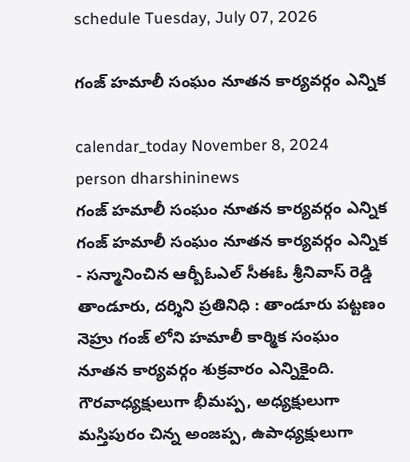schedule Tuesday, July 07, 2026

గంజ్ హమాలీ సంఘం నూతన కార్యవర్గం ఎన్నిక

calendar_today November 8, 2024
person dharshininews
గంజ్ హమాలీ సంఘం నూతన కార్యవర్గం ఎన్నిక
గంజ్ హమాలీ సంఘం నూతన కార్యవర్గం ఎన్నిక - సన్మానించిన ఆర్బీఓఎల్ సీఈఓ శ్రీనివాస్ రెడ్డి తాండూరు, దర్శిని ప్రతినిధి : తాండూరు పట్టణం నెహ్రు గంజ్ లోని హమాలీ కార్మిక సంఘం నూతన కార్యవర్గం శుక్రవారం ఎన్నికైంది. గౌరవాధ్యక్షులుగా భీమప్ప, అధ్యక్షులుగా మస్తిపురం చిన్న అంజప్ప, ఉపాధ్యక్షులుగా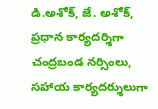డి.అశోక్, జే. అశోక్, ప్రధాన కార్యదర్శిగా చంద్రబండ నర్సింలు, సహాయ కార్యదర్శులుగా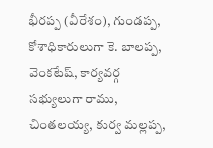భీరప్ప (వీరేశం), గుండప్ప, కోశాధికారులుగా కె. బాలప్ప, వెంకటేష్, కార్యవర్గ సభ్యులుగా రాము, చింతలయ్య, కుర్వ మల్లప్ప,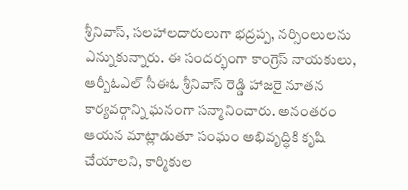శ్రీనివాస్, సలహాలదారులుగా భద్రప్ప, నర్సింలులను ఎన్నుకున్నారు. ఈ సందర్భంగా కాంగ్రెస్ నాయకులు, ఆర్బీఓఎల్ సీఈఓ శ్రీనివాస్ రెడ్డి హాజరై నూతన కార్యవర్గాన్ని ఘనంగా సన్మానించారు. అనంతరం ఆయన మాట్లాడుతూ సంఘం అభివృద్ధికి కృషి చేయాలని, కార్మికుల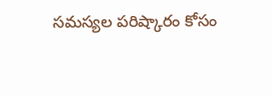సమస్యల పరిష్కారం కోసం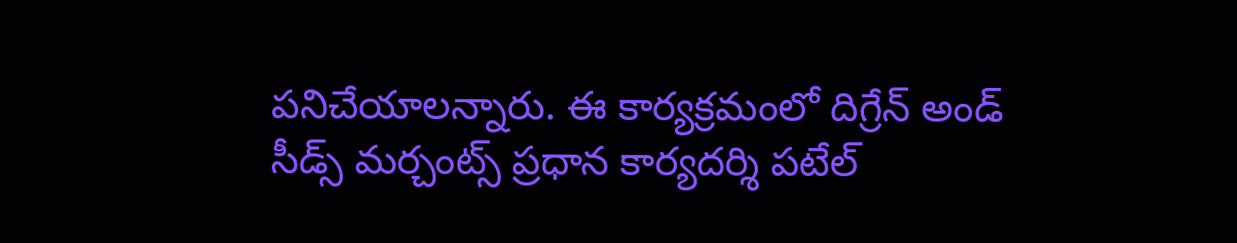పనిచేయాలన్నారు. ఈ కార్యక్రమంలో దిగ్రేన్ అండ్ సీడ్స్ మర్చంట్స్ ప్రధాన కార్యదర్శి పటేల్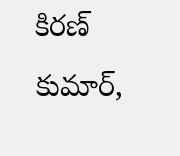కిరణ్ కుమార్,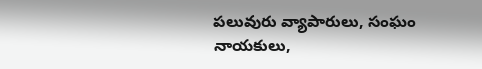పలువురు వ్యాపారులు, సంఘం నాయకులు,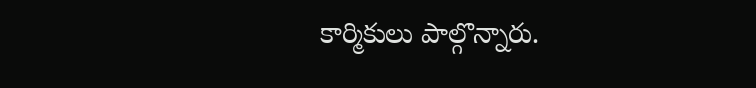కార్మికులు పాల్గొన్నారు.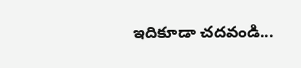ఇదికూడా చదవండి...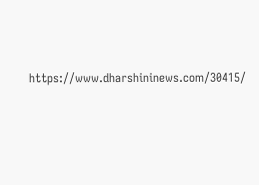https://www.dharshininews.com/30415/